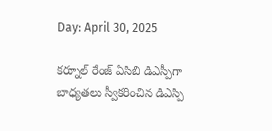Day: April 30, 2025

కర్నూల్ రేంజ్ ఏసిబి డిఎస్పీగా బాధ్యతలు స్వీకరించిన డిఎస్పి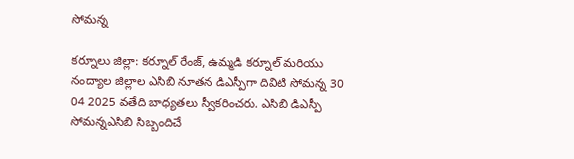సోమన్న

కర్నూలు జిల్లా: కర్నూల్ రేంజ్, ఉమ్మడి కర్నూల్ మరియు నంద్యాల జిల్లాల ఎసిబి నూతన డిఎస్పీగా దివిటి సోమన్న 30 04 2025 వతేది బాధ్యతలు స్వీకరించరు. ఎసిబి డిఎస్పీ సోమన్నఎసిబి సిబ్బందిచే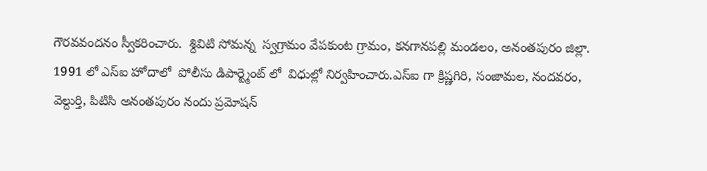గౌరవవందనం స్వీకరించారు.  శ్దివిటి సోమన్న  స్వగ్రామం వేపకుంట గ్రామం, కనగానపల్లి మండలం, అనంతపురం జిల్లా. 1991 లో ఎస్‌ఐ హోదాలో  పోలీసు డిపార్ట్మెంట్ లో  విధుల్లో నిర్వహించారు.ఎస్‌ఐ గా క్రిష్ణగిరి, సంజామల, నందవరం, వెల్దుర్తి, పి‌టి‌సి అనంతపురం నందు ప్రమోషన్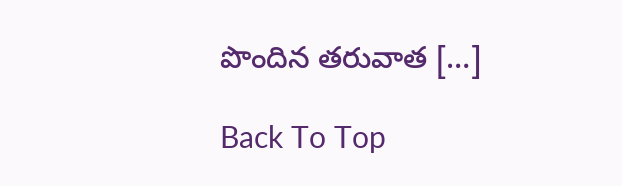పొందిన తరువాత […]

Back To Top